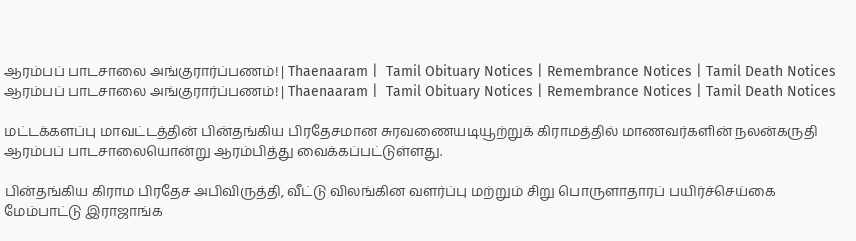ஆரம்பப் பாடசாலை அங்குரார்ப்பணம்! | Thaenaaram |  Tamil Obituary Notices | Remembrance Notices | Tamil Death Notices
ஆரம்பப் பாடசாலை அங்குரார்ப்பணம்! | Thaenaaram |  Tamil Obituary Notices | Remembrance Notices | Tamil Death Notices

மட்டக்களப்பு மாவட்டத்தின் பின்தங்கிய பிரதேசமான சுரவணையடியூற்றுக் கிராமத்தில் மாணவர்களின் நலன்கருதி ஆரம்பப் பாடசாலையொன்று ஆரம்பித்து வைக்கப்பட்டுள்ளது.

பின்தங்கிய கிராம பிரதேச அபிவிருத்தி, வீட்டு விலங்கின வளர்ப்பு மற்றும் சிறு பொருளாதாரப் பயிர்ச்செய்கை மேம்பாட்டு இராஜாங்க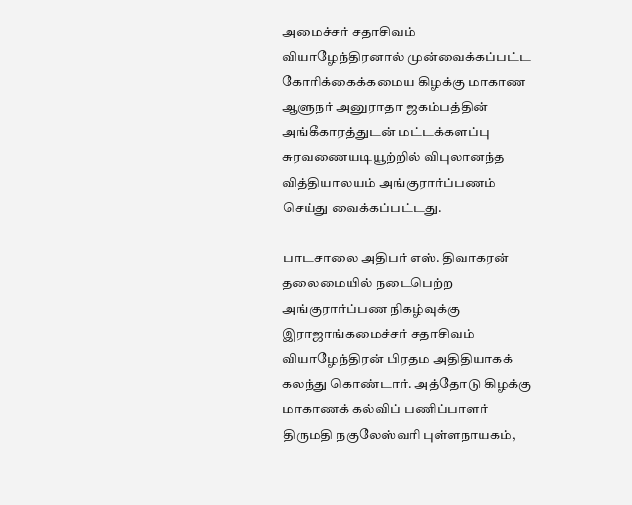அமைச்சர் சதாசிவம் வியாழேந்திரனால் முன்வைக்கப்பட்ட கோரிக்கைக்கமைய கிழக்கு மாகாண ஆளுநர் அனுராதா ஜகம்பத்தின் அங்கீகாரத்துடன் மட்டக்களப்பு சுரவணையடியூற்றில் விபுலானந்த வித்தியாலயம் அங்குரார்ப்பணம் செய்து வைக்கப்பட்டது.

பாடசாலை அதிபர் எஸ். திவாகரன் தலைமையில் நடைபெற்ற அங்குரார்ப்பண நிகழ்வுக்கு இராஜாங்கமைச்சர் சதாசிவம் வியாழேந்திரன் பிரதம அதிதியாகக் கலந்து கொண்டார். அத்தோடு கிழக்கு மாகாணக் கல்விப் பணிப்பாளர் திருமதி நகுலேஸ்வரி புள்ளநாயகம்,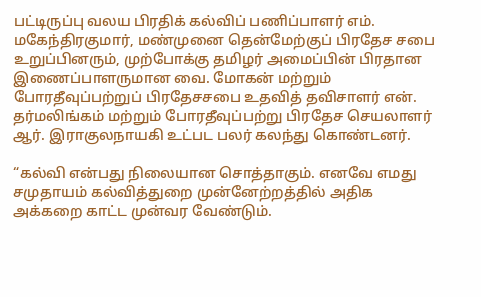பட்டிருப்பு வலய பிரதிக் கல்விப் பணிப்பாளர் எம். மகேந்திரகுமார், மண்முனை தென்மேற்குப் பிரதேச சபை உறுப்பினரும், முற்போக்கு தமிழர் அமைப்பின் பிரதான இணைப்பாளருமான வை. மோகன் மற்றும் போரதீவுப்பற்றுப் பிரதேசசபை உதவித் தவிசாளர் என். தர்மலிங்கம் மற்றும் போரதீவுப்பற்று பிரதேச செயலாளர் ஆர். இராகுலநாயகி உட்பட பலர் கலந்து கொண்டனர்.

“கல்வி என்பது நிலையான சொத்தாகும். எனவே எமது சமுதாயம் கல்வித்துறை முன்னேற்றத்தில் அதிக அக்கறை காட்ட முன்வர வேண்டும்.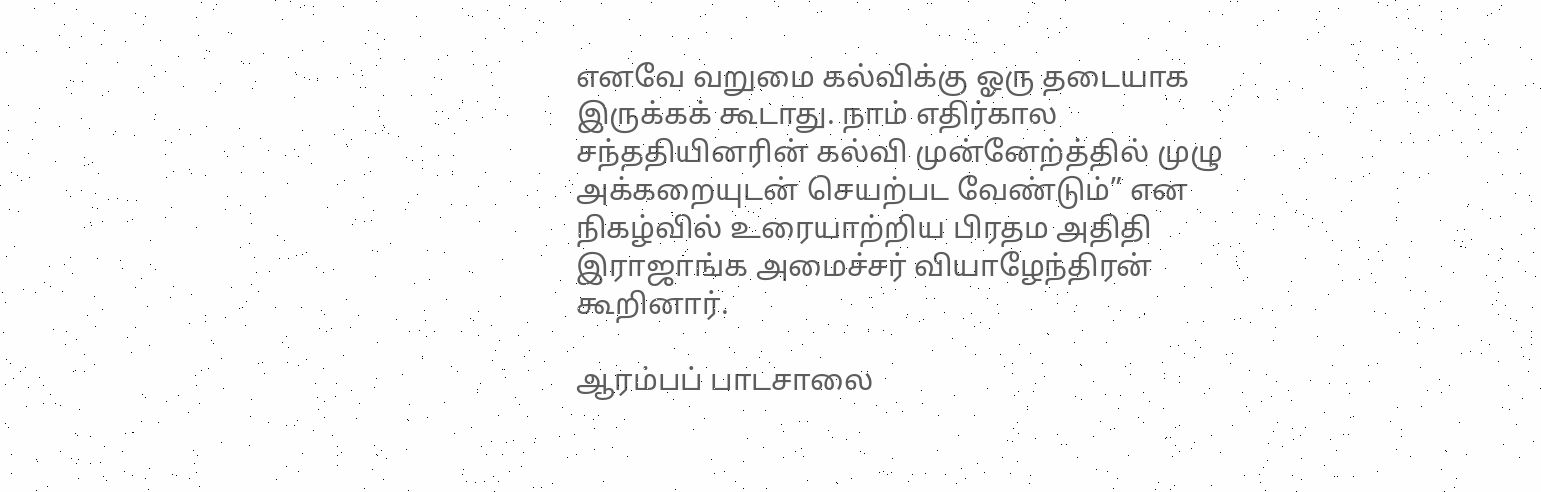எனவே வறுமை கல்விக்கு ஓரு தடையாக இருக்கக் கூடாது. நாம் எதிர்கால சந்ததியினரின் கல்வி முன்னேற்த்தில் முழு அக்கறையுடன் செயற்பட வேண்டும்” என நிகழ்வில் உரையாற்றிய பிரதம அதிதி இராஜாங்க அமைச்சர் வியாழேந்திரன் கூறினார்.

ஆரம்பப் பாடசாலை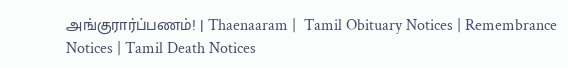அங்குரார்ப்பணம்! | Thaenaaram |  Tamil Obituary Notices | Remembrance Notices | Tamil Death Notices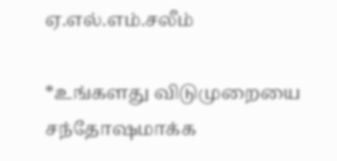ஏ.எல்.எம்.சலீம்

*உங்களது விடுமுறையை சந்தோஷமாக்க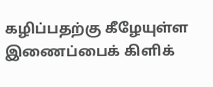கழிப்பதற்கு கீழேயுள்ள இணைப்பைக் கிளிக்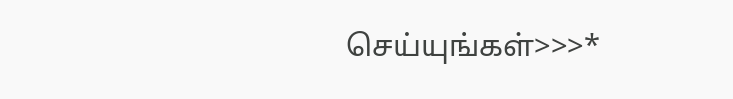செய்யுங்கள்>>>*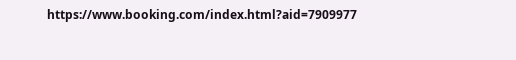https://www.booking.com/index.html?aid=7909977